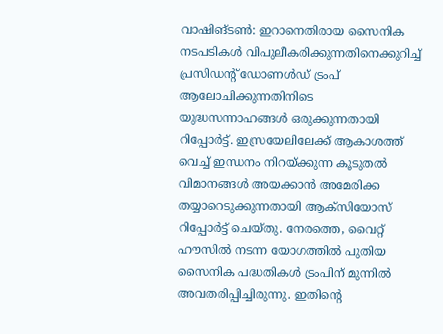വാഷിങ്ടൺ: ഇറാനെതിരായ സൈനിക നടപടികൾ വിപുലീകരിക്കുന്നതിനെക്കുറിച്ച് പ്രസിഡന്റ് ഡോണൾഡ് ട്രംപ് ആലോചിക്കുന്നതിനിടെ യുദ്ധസന്നാഹങ്ങൾ ഒരുക്കുന്നതായി റിപ്പോർട്ട്. ഇസ്രയേലിലേക്ക് ആകാശത്ത് വെച്ച് ഇന്ധനം നിറയ്ക്കുന്ന കൂടുതൽ വിമാനങ്ങൾ അയക്കാൻ അമേരിക്ക തയ്യാറെടുക്കുന്നതായി ആക്സിയോസ് റിപ്പോർട്ട് ചെയ്തു. നേരത്തെ, വൈറ്റ് ഹൗസിൽ നടന്ന യോഗത്തിൽ പുതിയ സൈനിക പദ്ധതികൾ ട്രംപിന് മുന്നിൽ അവതരിപ്പിച്ചിരുന്നു. ഇതിന്റെ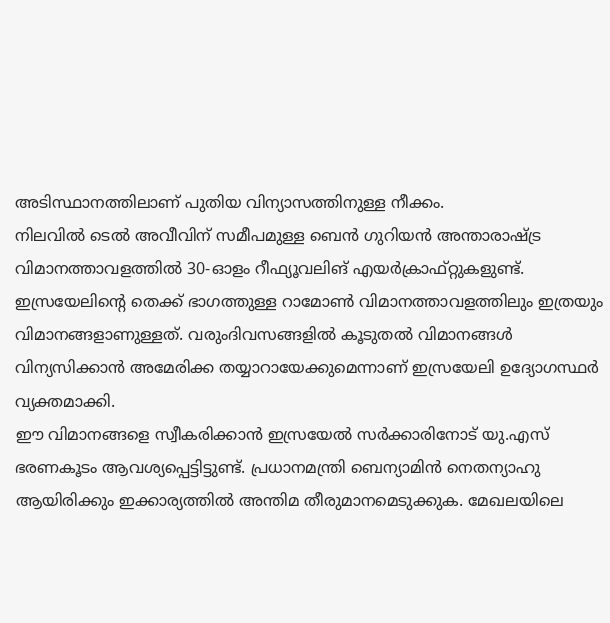അടിസ്ഥാനത്തിലാണ് പുതിയ വിന്യാസത്തിനുള്ള നീക്കം.
നിലവിൽ ടെൽ അവീവിന് സമീപമുള്ള ബെൻ ഗുറിയൻ അന്താരാഷ്ട്ര വിമാനത്താവളത്തിൽ 30-ഓളം റീഫ്യൂവലിങ് എയർക്രാഫ്റ്റുകളുണ്ട്. ഇസ്രയേലിന്റെ തെക്ക് ഭാഗത്തുള്ള റാമോൺ വിമാനത്താവളത്തിലും ഇത്രയും വിമാനങ്ങളാണുള്ളത്. വരുംദിവസങ്ങളിൽ കൂടുതൽ വിമാനങ്ങൾ വിന്യസിക്കാൻ അമേരിക്ക തയ്യാറായേക്കുമെന്നാണ് ഇസ്രയേലി ഉദ്യോഗസ്ഥർ വ്യക്തമാക്കി.
ഈ വിമാനങ്ങളെ സ്വീകരിക്കാൻ ഇസ്രയേൽ സർക്കാരിനോട് യു.എസ് ഭരണകൂടം ആവശ്യപ്പെട്ടിട്ടുണ്ട്. പ്രധാനമന്ത്രി ബെന്യാമിൻ നെതന്യാഹു ആയിരിക്കും ഇക്കാര്യത്തിൽ അന്തിമ തീരുമാനമെടുക്കുക. മേഖലയിലെ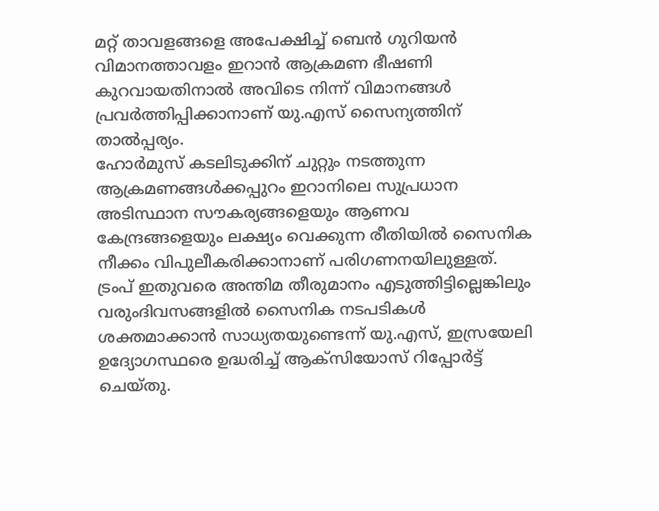മറ്റ് താവളങ്ങളെ അപേക്ഷിച്ച് ബെൻ ഗുറിയൻ വിമാനത്താവളം ഇറാൻ ആക്രമണ ഭീഷണി കുറവായതിനാൽ അവിടെ നിന്ന് വിമാനങ്ങൾ പ്രവർത്തിപ്പിക്കാനാണ് യു.എസ് സൈന്യത്തിന് താൽപ്പര്യം.
ഹോർമുസ് കടലിടുക്കിന് ചുറ്റും നടത്തുന്ന ആക്രമണങ്ങൾക്കപ്പുറം ഇറാനിലെ സുപ്രധാന അടിസ്ഥാന സൗകര്യങ്ങളെയും ആണവ കേന്ദ്രങ്ങളെയും ലക്ഷ്യം വെക്കുന്ന രീതിയിൽ സൈനിക നീക്കം വിപുലീകരിക്കാനാണ് പരിഗണനയിലുള്ളത്. ട്രംപ് ഇതുവരെ അന്തിമ തീരുമാനം എടുത്തിട്ടില്ലെങ്കിലും വരുംദിവസങ്ങളിൽ സൈനിക നടപടികൾ ശക്തമാക്കാൻ സാധ്യതയുണ്ടെന്ന് യു.എസ്, ഇസ്രയേലി ഉദ്യോഗസ്ഥരെ ഉദ്ധരിച്ച് ആക്സിയോസ് റിപ്പോർട്ട് ചെയ്തു.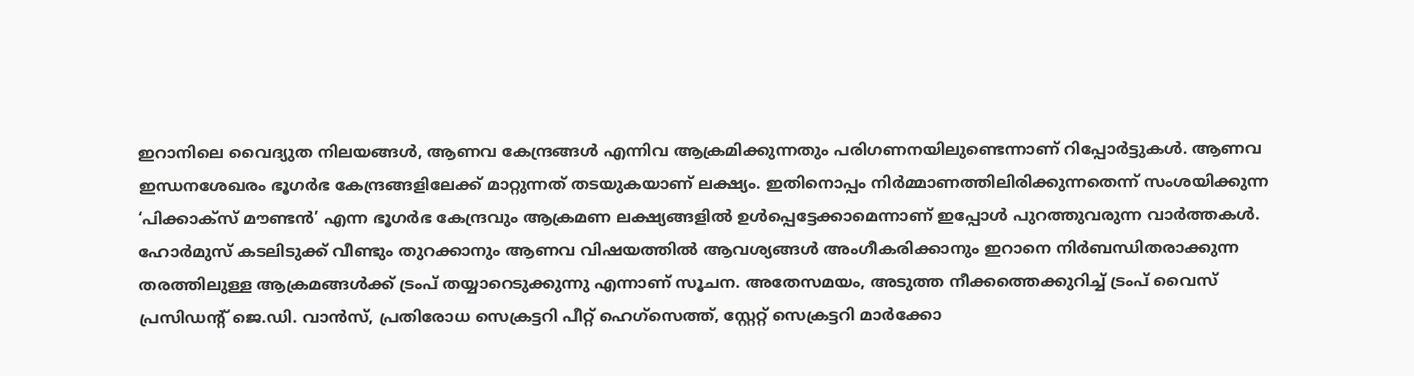ഇറാനിലെ വൈദ്യുത നിലയങ്ങൾ, ആണവ കേന്ദ്രങ്ങൾ എന്നിവ ആക്രമിക്കുന്നതും പരിഗണനയിലുണ്ടെന്നാണ് റിപ്പോർട്ടുകൾ. ആണവ ഇന്ധനശേഖരം ഭൂഗർഭ കേന്ദ്രങ്ങളിലേക്ക് മാറ്റുന്നത് തടയുകയാണ് ലക്ഷ്യം. ഇതിനൊപ്പം നിർമ്മാണത്തിലിരിക്കുന്നതെന്ന് സംശയിക്കുന്ന ‘പിക്കാക്സ് മൗണ്ടൻ’ എന്ന ഭൂഗർഭ കേന്ദ്രവും ആക്രമണ ലക്ഷ്യങ്ങളിൽ ഉൾപ്പെട്ടേക്കാമെന്നാണ് ഇപ്പോൾ പുറത്തുവരുന്ന വാർത്തകൾ.
ഹോർമുസ് കടലിടുക്ക് വീണ്ടും തുറക്കാനും ആണവ വിഷയത്തിൽ ആവശ്യങ്ങൾ അംഗീകരിക്കാനും ഇറാനെ നിർബന്ധിതരാക്കുന്ന തരത്തിലുള്ള ആക്രമങ്ങൾക്ക് ട്രംപ് തയ്യാറെടുക്കുന്നു എന്നാണ് സൂചന. അതേസമയം, അടുത്ത നീക്കത്തെക്കുറിച്ച് ട്രംപ് വൈസ് പ്രസിഡന്റ് ജെ.ഡി. വാൻസ്, പ്രതിരോധ സെക്രട്ടറി പീറ്റ് ഹെഗ്സെത്ത്, സ്റ്റേറ്റ് സെക്രട്ടറി മാർക്കോ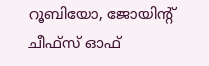റൂബിയോ, ജോയിന്റ് ചീഫ്സ് ഓഫ്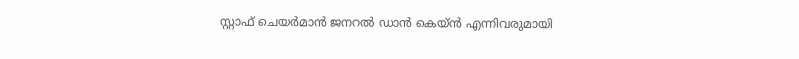സ്റ്റാഫ് ചെയർമാൻ ജനറൽ ഡാൻ കെയ്ൻ എന്നിവരുമായി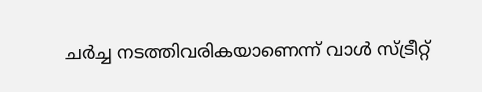ചർച്ച നടത്തിവരികയാണെന്ന് വാൾ സ്ട്രീറ്റ്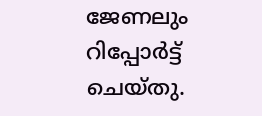ജേണലും റിപ്പോർട്ട് ചെയ്തു.